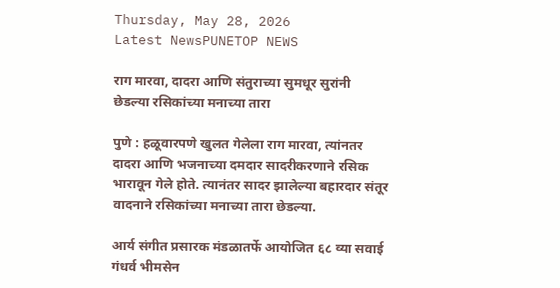Thursday, May 28, 2026
Latest NewsPUNETOP NEWS

राग मारवा, दादरा आणि संतुराच्या सुमधूर सुरांनी छेडल्या रसिकांच्या मनाच्या तारा

पुणे : हळूवारपणे खुलत गेलेला राग मारवा, त्यांनतर दादरा आणि भजनाच्या दमदार सादरीकरणाने रसिक भारावून गेले होते. त्यानंतर सादर झालेल्या बहारदार संतूर वादनाने रसिकांच्या मनाच्या तारा छेडल्या.

आर्य संगीत प्रसारक मंडळातर्फे आयोजित ६८ व्या सवाई गंधर्व भीमसेन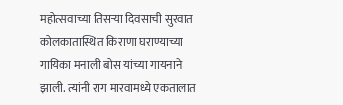महोत्सवाच्या तिसऱ्या दिवसाची सुरवात कोलकातास्थित किराणा घराण्याच्या गायिका मनाली बोस यांच्या गायनाने झाली. त्यांनी राग मारवामध्ये एकतालात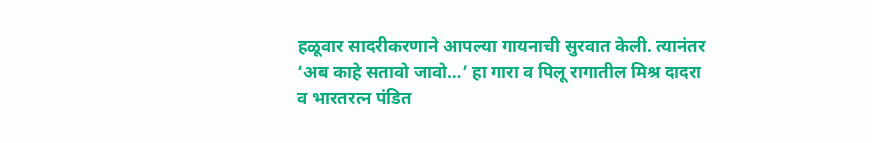हळूवार सादरीकरणाने आपल्या गायनाची सुरवात केली. त्यानंतर ‘अब काहे सतावो जावो…’ हा गारा व पिलू रागातील मिश्र दादरा व भारतरत्न पंडित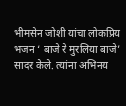भीमसेन जोशी यांचा लोकप्रिय भजन ‘ बाजे रे मुरलिया बाजे’ सादर केले. त्यांना अभिनय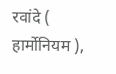रवांदे ( हार्मोनियम ),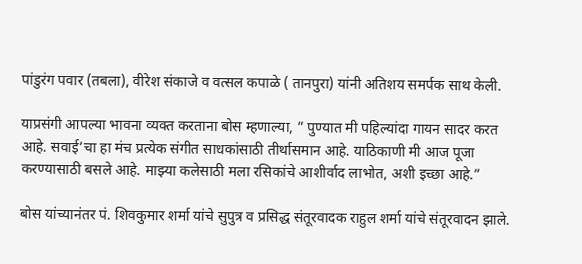पांडुरंग पवार (तबला), वीरेश संकाजे व वत्सल कपाळे ( तानपुरा) यांनी अतिशय समर्पक साथ केली.

याप्रसंगी आपल्या भावना व्यक्त करताना बोस म्हणाल्या, ” पुण्यात मी पहिल्यांदा गायन सादर करत आहे. सवाई’चा हा मंच प्रत्येक संगीत साधकांसाठी तीर्थासमान आहे. याठिकाणी मी आज पूजा करण्यासाठी बसले आहे. माझ्या कलेसाठी मला रसिकांचे आशीर्वाद लाभोत, अशी इच्छा आहे.”

बोस यांच्यानंतर पं. शिवकुमार शर्मा यांचे सुपुत्र व प्रसिद्ध संतूरवादक राहुल शर्मा यांचे संतूरवादन झाले.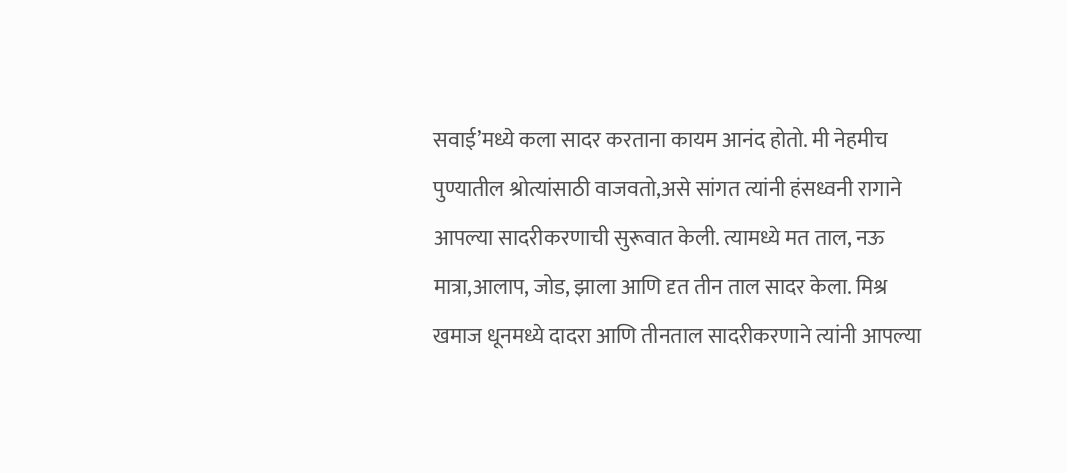सवाई’मध्ये कला सादर करताना कायम आनंद होतो. मी नेहमीच पुण्यातील श्रोत्यांसाठी वाजवतो,असे सांगत त्यांनी हंसध्वनी रागाने आपल्या सादरीकरणाची सुरूवात केली. त्यामध्ये मत ताल, नऊ मात्रा,आलाप, जोड, झाला आणि दृत तीन ताल सादर केला. मिश्र खमाज धूनमध्ये दादरा आणि तीनताल सादरीकरणाने त्यांनी आपल्या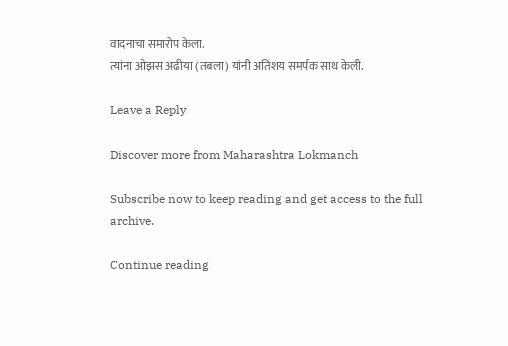वादनाचा समारोप केला.
त्यांना ओझस अढीया (तबला) यांनी अतिशय समर्पक साथ केली.

Leave a Reply

Discover more from Maharashtra Lokmanch

Subscribe now to keep reading and get access to the full archive.

Continue reading